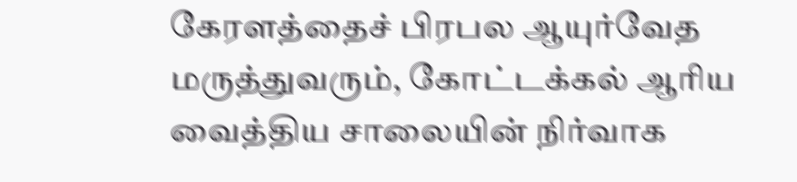கேரளத்தைச் பிரபல ஆயுர்வேத மருத்துவரும், கோட்டக்கல் ஆரிய வைத்திய சாலையின் நிர்வாக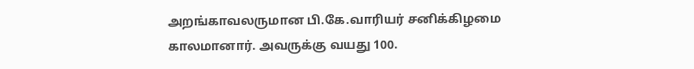அறங்காவலருமான பி.கே.வாரியர் சனிக்கிழமை காலமானார். அவருக்கு வயது 100.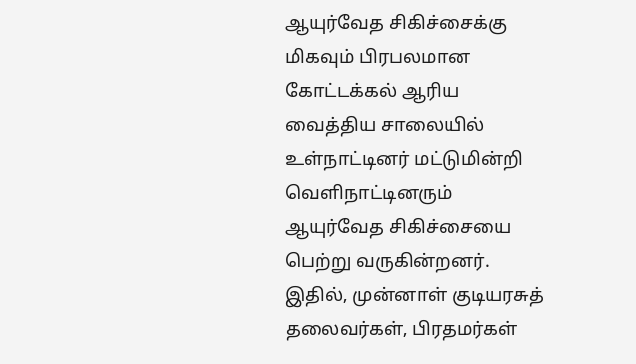ஆயுர்வேத சிகிச்சைக்கு மிகவும் பிரபலமான கோட்டக்கல் ஆரிய வைத்திய சாலையில் உள்நாட்டினர் மட்டுமின்றி வெளிநாட்டினரும் ஆயுர்வேத சிகிச்சையை பெற்று வருகின்றனர். இதில், முன்னாள் குடியரசுத் தலைவர்கள், பிரதமர்கள்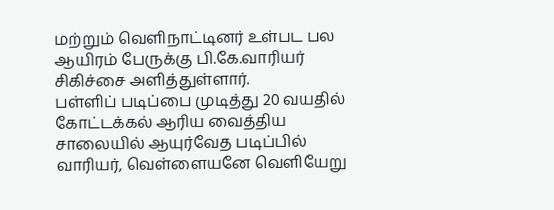மற்றும் வெளிநாட்டினர் உள்பட பல ஆயிரம் பேருக்கு பி.கே.வாரியர் சிகிச்சை அளித்துள்ளார்.
பள்ளிப் படிப்பை முடித்து 20 வயதில் கோட்டக்கல் ஆரிய வைத்திய சாலையில் ஆயுர்வேத படிப்பில் வாரியர், வெள்ளையனே வெளியேறு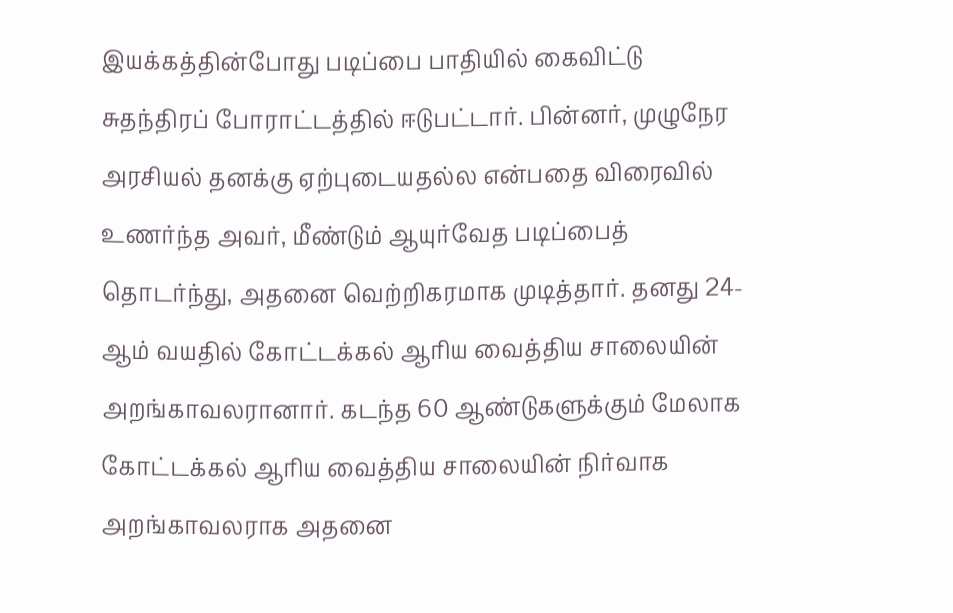இயக்கத்தின்போது படிப்பை பாதியில் கைவிட்டு சுதந்திரப் போராட்டத்தில் ஈடுபட்டார். பின்னர், முழுநேர அரசியல் தனக்கு ஏற்புடையதல்ல என்பதை விரைவில் உணர்ந்த அவர், மீண்டும் ஆயுர்வேத படிப்பைத் தொடர்ந்து, அதனை வெற்றிகரமாக முடித்தார். தனது 24-ஆம் வயதில் கோட்டக்கல் ஆரிய வைத்திய சாலையின் அறங்காவலரானார். கடந்த 60 ஆண்டுகளுக்கும் மேலாக கோட்டக்கல் ஆரிய வைத்திய சாலையின் நிர்வாக அறங்காவலராக அதனை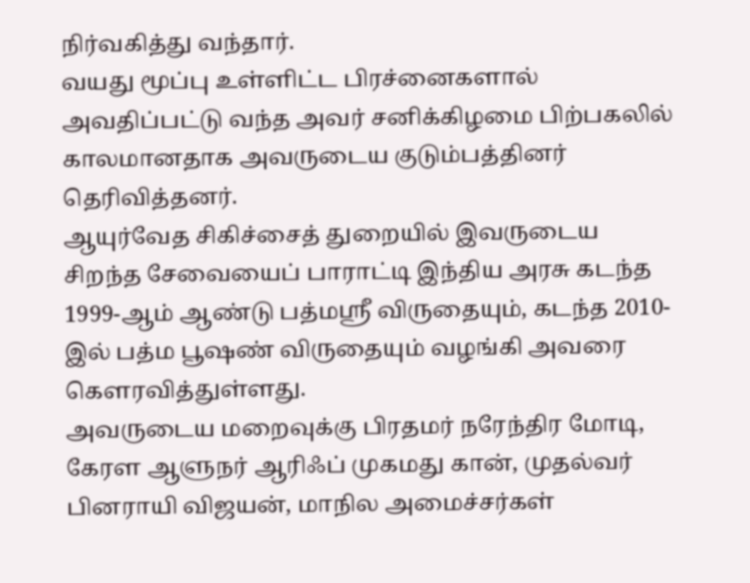நிர்வகித்து வந்தார்.
வயது மூப்பு உள்ளிட்ட பிரச்னைகளால் அவதிப்பட்டு வந்த அவர் சனிக்கிழமை பிற்பகலில் காலமானதாக அவருடைய குடும்பத்தினர் தெரிவித்தனர்.
ஆயுர்வேத சிகிச்சைத் துறையில் இவருடைய சிறந்த சேவையைப் பாராட்டி இந்திய அரசு கடந்த 1999-ஆம் ஆண்டு பத்மஸ்ரீ விருதையும், கடந்த 2010-இல் பத்ம பூஷண் விருதையும் வழங்கி அவரை கெளரவித்துள்ளது.
அவருடைய மறைவுக்கு பிரதமர் நரேந்திர மோடி, கேரள ஆளுநர் ஆரிஃப் முகமது கான், முதல்வர் பினராயி விஜயன், மாநில அமைச்சர்கள்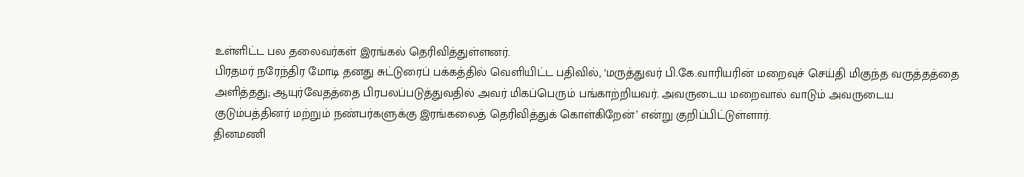உள்ளிட்ட பல தலைவர்கள் இரங்கல் தெரிவித்துள்ளனர்.
பிரதமர் நரேந்திர மோடி தனது சுட்டுரைப் பக்கத்தில் வெளியிட்ட பதிவில், ‘மருத்துவர் பி.கே.வாரியரின் மறைவுச் செய்தி மிகுந்த வருத்தத்தை அளித்தது; ஆயுர்வேதத்தை பிரபலப்படுத்துவதில் அவர் மிகப்பெரும் பங்காற்றியவர். அவருடைய மறைவால் வாடும் அவருடைய குடும்பத்தினர் மற்றும் நண்பர்களுக்கு இரங்கலைத் தெரிவித்துக் கொள்கிறேன்’ என்று குறிப்பிட்டுள்ளார்.
தினமணி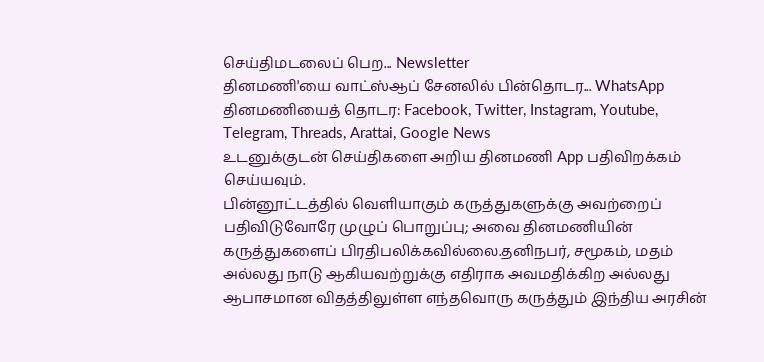செய்திமடலைப் பெற... Newsletter
தினமணி'யை வாட்ஸ்ஆப் சேனலில் பின்தொடர... WhatsApp
தினமணியைத் தொடர: Facebook, Twitter, Instagram, Youtube, Telegram, Threads, Arattai, Google News
உடனுக்குடன் செய்திகளை அறிய தினமணி App பதிவிறக்கம் செய்யவும்.
பின்னூட்டத்தில் வெளியாகும் கருத்துகளுக்கு அவற்றைப் பதிவிடுவோரே முழுப் பொறுப்பு; அவை தினமணியின் கருத்துகளைப் பிரதிபலிக்கவில்லை.தனிநபர், சமூகம், மதம் அல்லது நாடு ஆகியவற்றுக்கு எதிராக அவமதிக்கிற அல்லது ஆபாசமான விதத்திலுள்ள எந்தவொரு கருத்தும் இந்திய அரசின்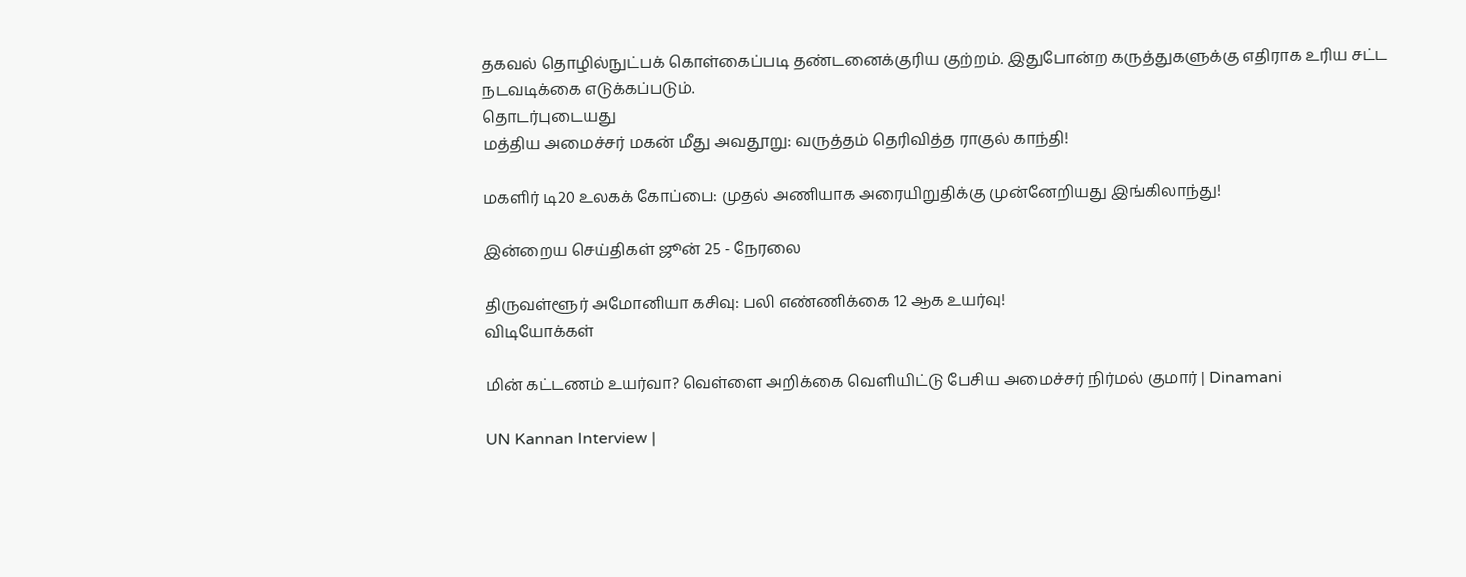தகவல் தொழில்நுட்பக் கொள்கைப்படி தண்டனைக்குரிய குற்றம். இதுபோன்ற கருத்துகளுக்கு எதிராக உரிய சட்ட நடவடிக்கை எடுக்கப்படும்.
தொடர்புடையது
மத்திய அமைச்சர் மகன் மீது அவதூறு: வருத்தம் தெரிவித்த ராகுல் காந்தி!

மகளிர் டி20 உலகக் கோப்பை: முதல் அணியாக அரையிறுதிக்கு முன்னேறியது இங்கிலாந்து!

இன்றைய செய்திகள் ஜூன் 25 - நேரலை

திருவள்ளூர் அமோனியா கசிவு: பலி எண்ணிக்கை 12 ஆக உயர்வு!
விடியோக்கள்

மின் கட்டணம் உயர்வா? வெள்ளை அறிக்கை வெளியிட்டு பேசிய அமைச்சர் நிர்மல் குமார் | Dinamani

UN Kannan Interview |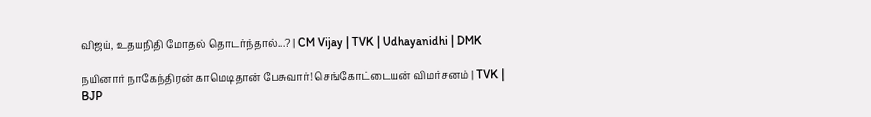விஜய், உதயநிதி மோதல் தொடர்ந்தால்...? | CM Vijay | TVK | Udhayanidhi | DMK

நயினார் நாகேந்திரன் காமெடிதான் பேசுவார்! செங்கோட்டையன் விமர்சனம் | TVK | BJP